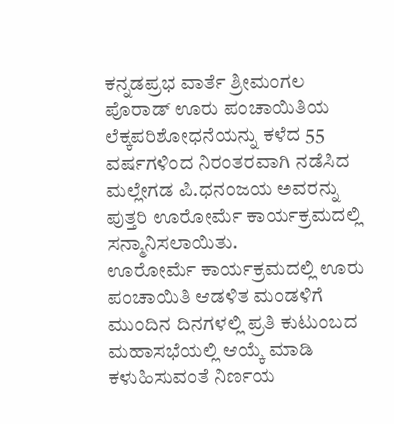ಕನ್ನಡಪ್ರಭ ವಾರ್ತೆ ಶ್ರೀಮಂಗಲ
ಪೊರಾಡ್ ಊರು ಪಂಚಾಯಿತಿಯ ಲೆಕ್ಕಪರಿಶೋಧನೆಯನ್ನು ಕಳೆದ 55 ವರ್ಷಗಳಿಂದ ನಿರಂತರವಾಗಿ ನಡೆಸಿದ ಮಲ್ಲೇಗಡ ಪಿ.ಧನಂಜಯ ಅವರನ್ನು ಪುತ್ತರಿ ಊರೋರ್ಮೆ ಕಾರ್ಯಕ್ರಮದಲ್ಲಿ ಸನ್ಮಾನಿಸಲಾಯಿತು.
ಊರೋರ್ಮೆ ಕಾರ್ಯಕ್ರಮದಲ್ಲಿ ಊರು ಪಂಚಾಯಿತಿ ಆಡಳಿತ ಮಂಡಳಿಗೆ ಮುಂದಿನ ದಿನಗಳಲ್ಲಿ ಪ್ರತಿ ಕುಟುಂಬದ ಮಹಾಸಭೆಯಲ್ಲಿ ಆಯ್ಕೆ ಮಾಡಿ ಕಳುಹಿಸುವಂತೆ ನಿರ್ಣಯ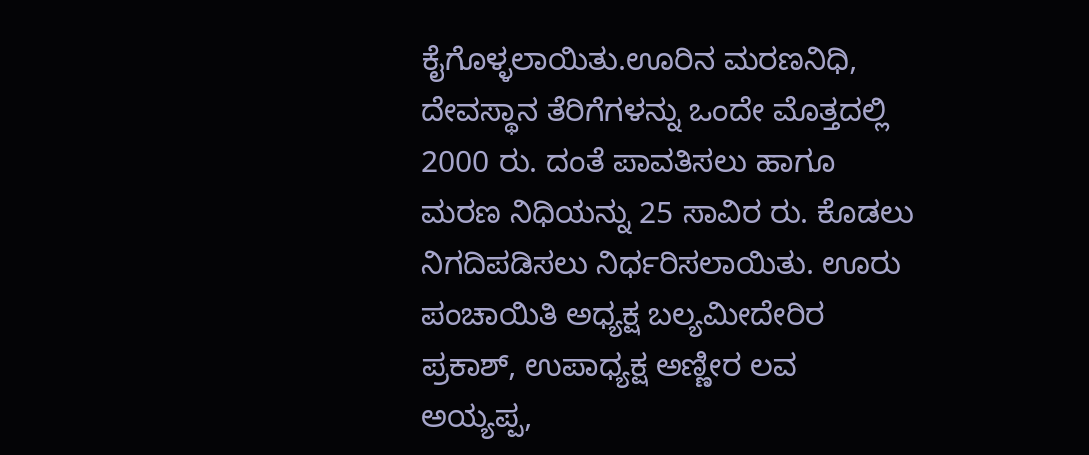ಕೈಗೊಳ್ಳಲಾಯಿತು.ಊರಿನ ಮರಣನಿಧಿ, ದೇವಸ್ಥಾನ ತೆರಿಗೆಗಳನ್ನು ಒಂದೇ ಮೊತ್ತದಲ್ಲಿ 2000 ರು. ದಂತೆ ಪಾವತಿಸಲು ಹಾಗೂ ಮರಣ ನಿಧಿಯನ್ನು 25 ಸಾವಿರ ರು. ಕೊಡಲು ನಿಗದಿಪಡಿಸಲು ನಿರ್ಧರಿಸಲಾಯಿತು. ಊರು ಪಂಚಾಯಿತಿ ಅಧ್ಯಕ್ಷ ಬಲ್ಯಮೀದೇರಿರ ಪ್ರಕಾಶ್, ಉಪಾಧ್ಯಕ್ಷ ಅಣ್ಣೀರ ಲವ ಅಯ್ಯಪ್ಪ,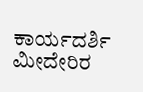ಕಾರ್ಯದರ್ಶಿ ಮೀದೇರಿರ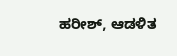ಹರೀಶ್, ಆಡಳಿತ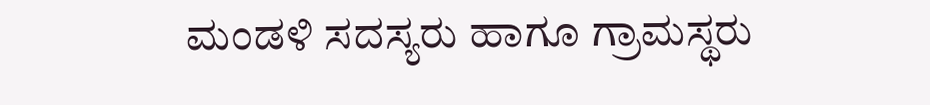ಮಂಡಳಿ ಸದಸ್ಯರು ಹಾಗೂ ಗ್ರಾಮಸ್ಥರು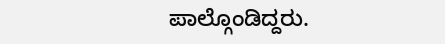ಪಾಲ್ಗೊಂಡಿದ್ದರು.